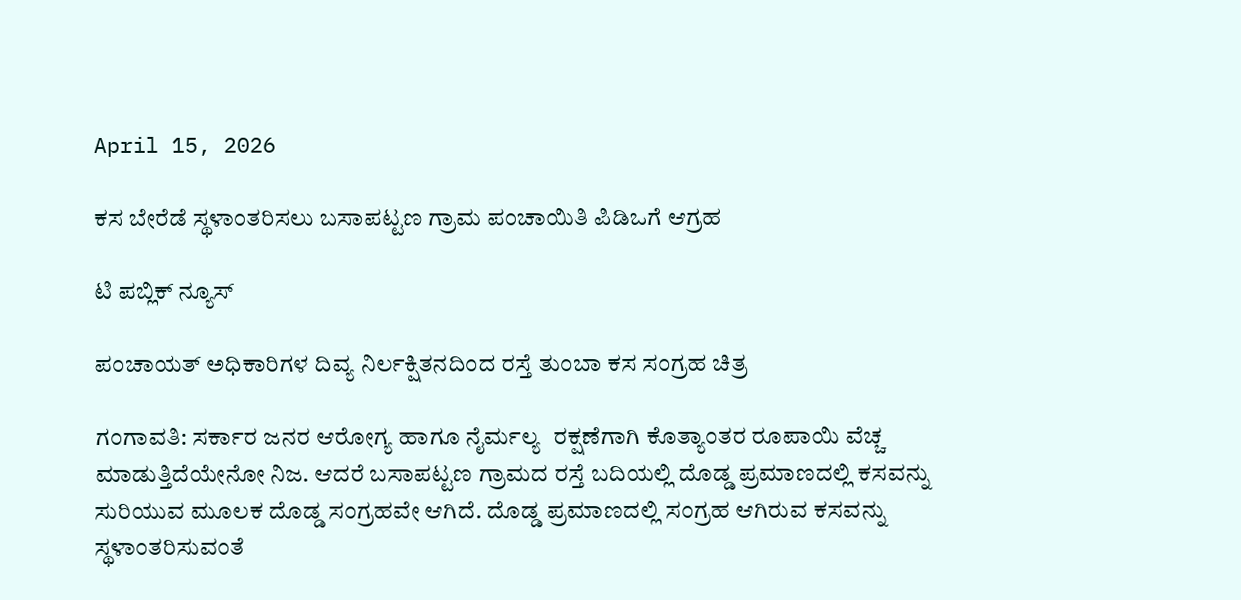April 15, 2026

ಕಸ ಬೇರೆಡೆ ಸ್ಥಳಾಂತರಿಸಲು ಬಸಾಪಟ್ಟಣ ಗ್ರಾಮ ಪಂಚಾಯಿತಿ ಪಿಡಿಒಗೆ ಆಗ್ರಹ

ಟಿ ಪಬ್ಲಿಕ್ ನ್ಯೂಸ್

ಪಂಚಾಯತ್ ಅಧಿಕಾರಿಗಳ ದಿವ್ಯ ನಿರ್ಲಕ್ಷಿತನದಿಂದ ರಸ್ತೆ ತುಂಬಾ ಕಸ ಸಂಗ್ರಹ ಚಿತ್ರ

ಗಂಗಾವತಿ: ಸರ್ಕಾರ ಜನರ ಆರೋಗ್ಯ ಹಾಗೂ ನೈರ್ಮಲ್ಯ  ರಕ್ಷಣೆಗಾಗಿ ಕೊತ್ಯಾಂತರ ರೂಪಾಯಿ ವೆಚ್ಚ ಮಾಡುತ್ತಿದೆಯೇನೋ ನಿಜ. ಆದರೆ ಬಸಾಪಟ್ಟಣ ಗ್ರಾಮದ ರಸ್ತೆ ಬದಿಯಲ್ಲಿ ದೊಡ್ಡ ಪ್ರಮಾಣದಲ್ಲಿ ಕಸವನ್ನು ಸುರಿಯುವ ಮೂಲಕ ದೊಡ್ಡ ಸಂಗ್ರಹವೇ ಆಗಿದೆ. ದೊಡ್ಡ ಪ್ರಮಾಣದಲ್ಲಿ ಸಂಗ್ರಹ ಆಗಿರುವ ಕಸವನ್ನು ಸ್ಥಳಾಂತರಿಸುವಂತೆ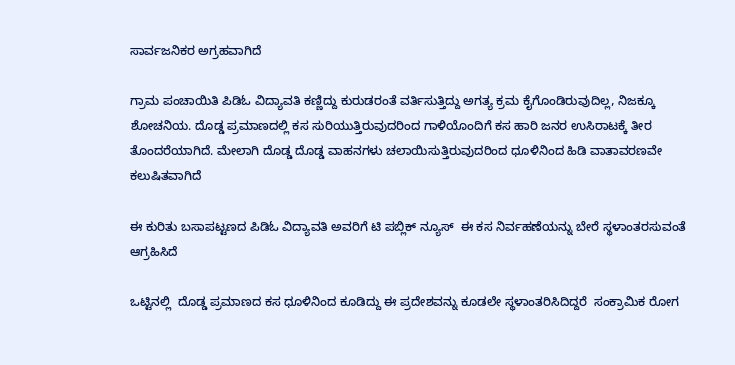ಸಾರ್ವಜನಿಕರ ಅಗ್ರಹವಾಗಿದೆ

ಗ್ರಾಮ ಪಂಚಾಯಿತಿ ಪಿಡಿಓ ವಿದ್ಯಾವತಿ ಕಣ್ಣಿದ್ದು ಕುರುಡರಂತೆ ವರ್ತಿಸುತ್ತಿದ್ದು ಅಗತ್ಯ ಕ್ರಮ ಕೈಗೊಂಡಿರುವುದಿಲ್ಲ, ನಿಜಕ್ಕೂ ಶೋಚನಿಯ. ದೊಡ್ಡ ಪ್ರಮಾಣದಲ್ಲಿ ಕಸ ಸುರಿಯುತ್ತಿರುವುದರಿಂದ ಗಾಳಿಯೊಂದಿಗೆ ಕಸ ಹಾರಿ ಜನರ ಉಸಿರಾಟಕ್ಕೆ ತೀರ ತೊಂದರೆಯಾಗಿದೆ. ಮೇಲಾಗಿ ದೊಡ್ಡ ದೊಡ್ಡ ವಾಹನಗಳು ಚಲಾಯಿಸುತ್ತಿರುವುದರಿಂದ ಧೂಳಿನಿಂದ ಹಿಡಿ ವಾತಾವರಣವೇ ಕಲುಷಿತವಾಗಿದೆ

ಈ ಕುರಿತು ಬಸಾಪಟ್ಟಣದ ಪಿಡಿಓ ವಿದ್ಯಾವತಿ ಅವರಿಗೆ ಟಿ ಪಬ್ಲಿಕ್ ನ್ಯೂಸ್  ಈ ಕಸ ನಿರ್ವಹಣೆಯನ್ನು ಬೇರೆ ಸ್ಥಳಾಂತರಸುವಂತೆ ಆಗ್ರಹಿಸಿದೆ

ಒಟ್ಟಿನಲ್ಲಿ  ದೊಡ್ಡ ಪ್ರಮಾಣದ ಕಸ ಧೂಳಿನಿಂದ ಕೂಡಿದ್ದು ಈ ಪ್ರದೇಶವನ್ನು ಕೂಡಲೇ ಸ್ಥಳಾಂತರಿಸಿದಿದ್ದರೆ  ಸಂಕ್ರಾಮಿಕ ರೋಗ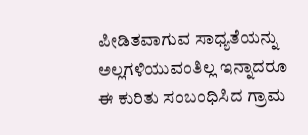ಪೀಡಿತವಾಗುವ ಸಾಧ್ಯತೆಯನ್ನು ಅಲ್ಲಗಳಿಯುವಂತಿಲ್ಲ ಇನ್ನಾದರೂ ಈ ಕುರಿತು ಸಂಬಂಧಿಸಿದ ಗ್ರಾಮ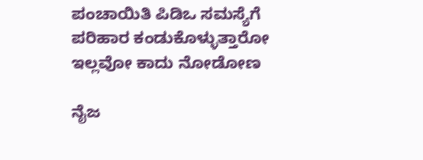ಪಂಚಾಯಿತಿ ಪಿಡಿಒ ಸಮಸ್ಯೆಗೆ ಪರಿಹಾರ ಕಂಡುಕೊಳ್ಳುತ್ತಾರೋ ಇಲ್ಲವೋ ಕಾದು ನೋಡೋಣ

ನೈಜ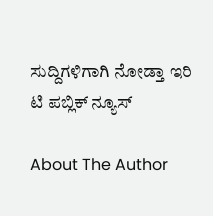ಸುದ್ದಿಗಳಿಗಾಗಿ ನೋಡ್ತಾ ಇರಿ ಟಿ ಪಬ್ಲಿಕ್ ನ್ಯೂಸ್

About The Author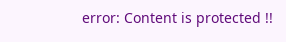error: Content is protected !!